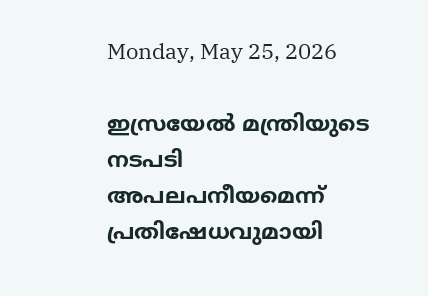Monday, May 25, 2026

ഇസ്രയേൽ മന്ത്രിയുടെ നടപടി അപലപനീയമെന്ന്‌ പ്രതിഷേധവുമായി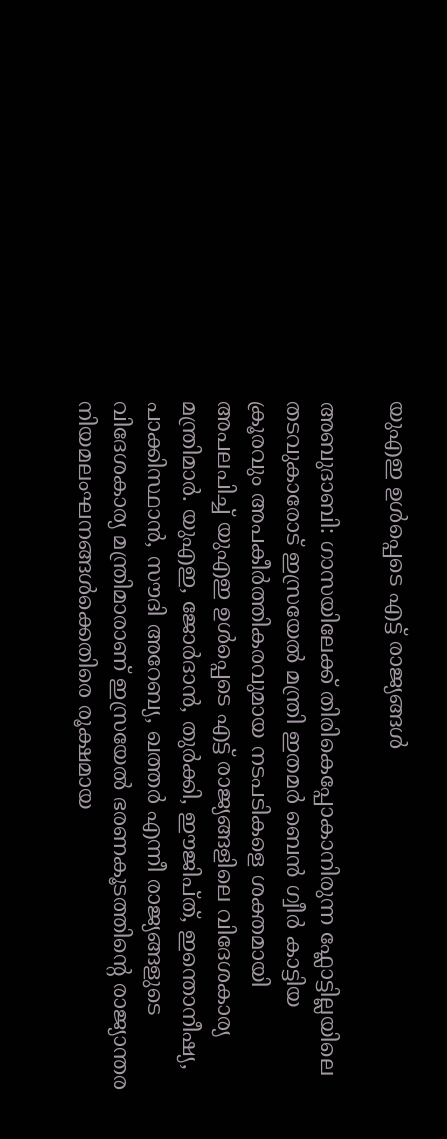യുഎഇ ഉൾപ്പെടെ എട്ട് രാജ്യങ്ങൾ

അബുദാബി: ഗാസയിലേക്ക് തിരികെപ്പോകാനിരുന്ന ഫ്ലോട്ടില്ലയിലെ തടവുകാരോട് ഇസ്രയേൽ മന്ത്രി ഇതമർ ബെൻ ഗ്വീർ കാട്ടിയ ക്രൂരവും അപകീർത്തികരവുമായ നടപടികളെ ശക്തമായി അപലപിച്ച് യുഎഇ ഉൾപ്പെടെ എട്ട് രാജ്യങ്ങളിലെ വിദേശകാര്യ മന്ത്രിമാർ. യുഎഇ, ജോർദാൻ, തുർക്കി, ഈജിപ്ത്, ഇന്തൊനീഷ്യ, പാക്കിസ്ഥാൻ, സൗദി അറേബ്യ, ഖത്തർ എന്നീ രാജ്യങ്ങളുടെ വിദേശകാര്യ മന്ത്രിമാരാണ് ഇസ്രയേൽ ഭരണകൂടത്തിന്റെ രാജ്യാന്തര നിയമലംഘനങ്ങൾക്കെതിരെ രൂക്ഷമായ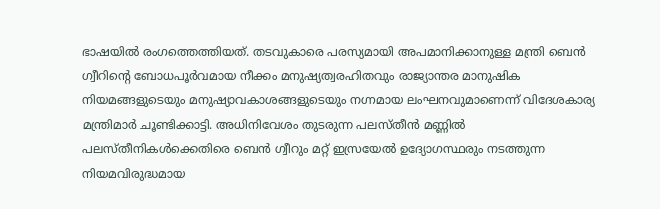ഭാഷയിൽ രംഗത്തെത്തിയത്. തടവുകാരെ പരസ്യമായി അപമാനിക്കാനുള്ള മന്ത്രി ബെൻ ഗ്വീറിന്റെ ബോധപൂർവമായ നീക്കം മനുഷ്യത്വരഹിതവും രാജ്യാന്തര മാനുഷിക നിയമങ്ങളുടെയും മനുഷ്യാവകാശങ്ങളുടെയും നഗ്നമായ ലംഘനവുമാണെന്ന് വിദേശകാര്യ മന്ത്രിമാർ ചൂണ്ടിക്കാട്ടി. അധിനിവേശം തുടരുന്ന പലസ്തീൻ മണ്ണിൽ പലസ്തീനികൾക്കെതിരെ ബെൻ ഗ്വീറും മറ്റ് ഇസ്രയേൽ ഉദ്യോഗസ്ഥരും നടത്തുന്ന നിയമവിരുദ്ധമായ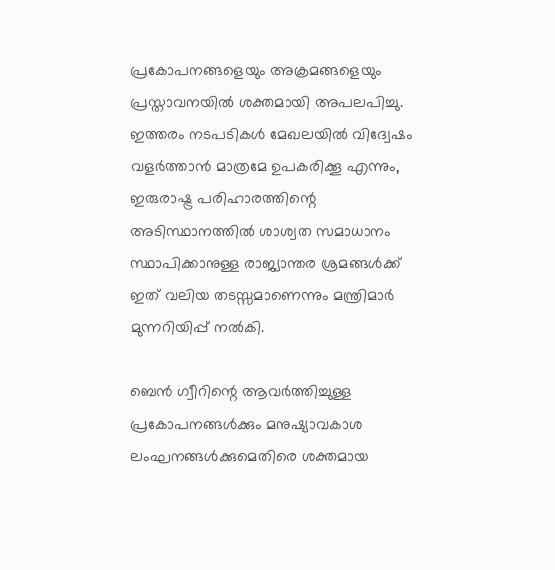പ്രകോപനങ്ങളെയും അക്രമങ്ങളെയും പ്രസ്താവനയിൽ ശക്തമായി അപലപിച്ചു. ഇത്തരം നടപടികൾ മേഖലയിൽ വിദ്വേഷം വളർത്താൻ മാത്രമേ ഉപകരിക്കൂ എന്നും, ഇരുരാഷ്ട്ര പരിഹാരത്തിന്റെ അടിസ്ഥാനത്തിൽ ശാശ്വത സമാധാനം സ്ഥാപിക്കാനുള്ള രാജ്യാന്തര ശ്രമങ്ങൾക്ക് ഇത് വലിയ തടസ്സമാണെന്നും മന്ത്രിമാർ മുന്നറിയിപ്പ് നൽകി.

ബെൻ ഗ്വീറിന്റെ ആവർത്തിച്ചുള്ള പ്രകോപനങ്ങൾക്കും മനുഷ്യാവകാശ ലംഘനങ്ങൾക്കുമെതിരെ ശക്തമായ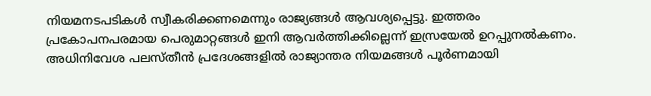നിയമനടപടികൾ സ്വീകരിക്കണമെന്നും രാജ്യങ്ങൾ ആവശ്യപ്പെട്ടു. ഇത്തരം പ്രകോപനപരമായ പെരുമാറ്റങ്ങൾ ഇനി ആവർത്തിക്കില്ലെന്ന് ഇസ്രയേൽ ഉറപ്പുനൽകണം. അധിനിവേശ പലസ്തീൻ പ്രദേശങ്ങളിൽ രാജ്യാന്തര നിയമങ്ങൾ പൂർണമായി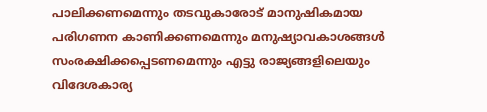പാലിക്കണമെന്നും തടവുകാരോട് മാനുഷികമായ പരിഗണന കാണിക്കണമെന്നും മനുഷ്യാവകാശങ്ങൾ സംരക്ഷിക്കപ്പെടണമെന്നും എട്ടു രാജ്യങ്ങളിലെയും വിദേശകാര്യ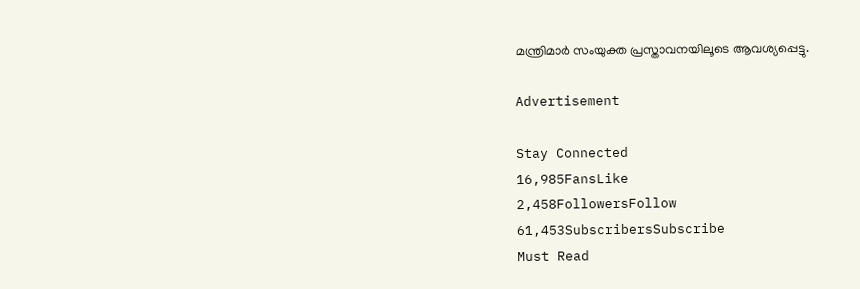മന്ത്രിമാർ സംയുക്ത പ്രസ്താവനയിലൂടെ ആവശ്യപ്പെട്ടു.

Advertisement

Stay Connected
16,985FansLike
2,458FollowersFollow
61,453SubscribersSubscribe
Must Read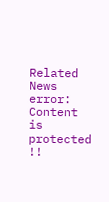Related News
error: Content is protected !!